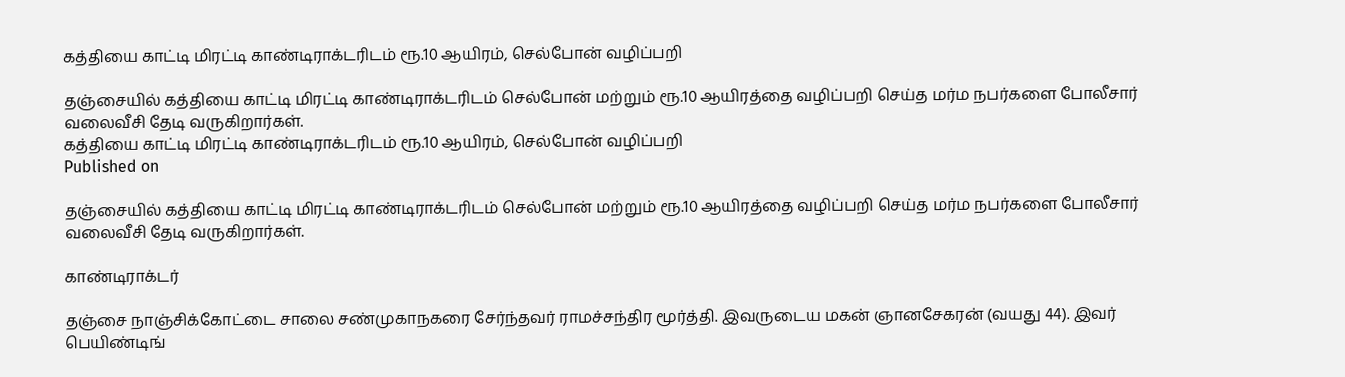கத்தியை காட்டி மிரட்டி காண்டிராக்டரிடம் ரூ.10 ஆயிரம், செல்போன் வழிப்பறி

தஞ்சையில் கத்தியை காட்டி மிரட்டி காண்டிராக்டரிடம் செல்போன் மற்றும் ரூ.10 ஆயிரத்தை வழிப்பறி செய்த மர்ம நபர்களை போலீசார் வலைவீசி தேடி வருகிறார்கள்.
கத்தியை காட்டி மிரட்டி காண்டிராக்டரிடம் ரூ.10 ஆயிரம், செல்போன் வழிப்பறி
Published on

தஞ்சையில் கத்தியை காட்டி மிரட்டி காண்டிராக்டரிடம் செல்போன் மற்றும் ரூ.10 ஆயிரத்தை வழிப்பறி செய்த மர்ம நபர்களை போலீசார் வலைவீசி தேடி வருகிறார்கள்.

காண்டிராக்டர்

தஞ்சை நாஞ்சிக்கோட்டை சாலை சண்முகாநகரை சேர்ந்தவர் ராமச்சந்திர மூர்த்தி. இவருடைய மகன் ஞானசேகரன் (வயது 44). இவர் பெயிண்டிங்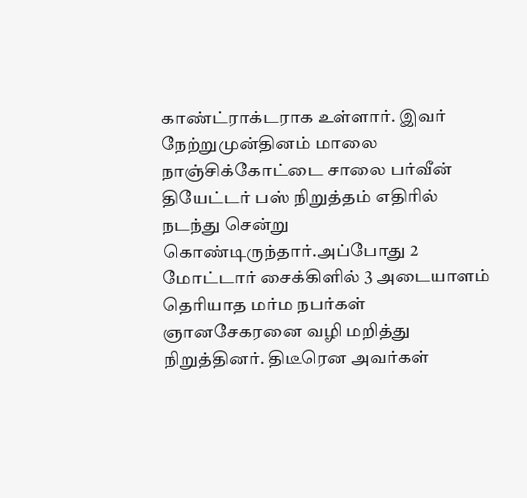காண்ட்ராக்டராக உள்ளார். இவர் நேற்றுமுன்தினம் மாலை நாஞ்சிக்கோட்டை சாலை பர்வீன் தியேட்டர் பஸ் நிறுத்தம் எதிரில் நடந்து சென்று கொண்டிருந்தார்.அப்போது 2 மோட்டார் சைக்கிளில் 3 அடையாளம் தெரியாத மர்ம நபர்கள் ஞானசேகரனை வழி மறித்து நிறுத்தினர். திடீரென அவர்கள்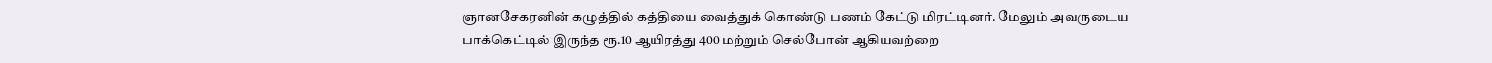ஞானசேகரனின் கழுத்தில் கத்தியை வைத்துக் கொண்டு பணம் கேட்டு மிரட்டினர். மேலும் அவருடைய பாக்கெட்டில் இருந்த ரூ.10 ஆயிரத்து 400 மற்றும் செல்போன் ஆகியவற்றை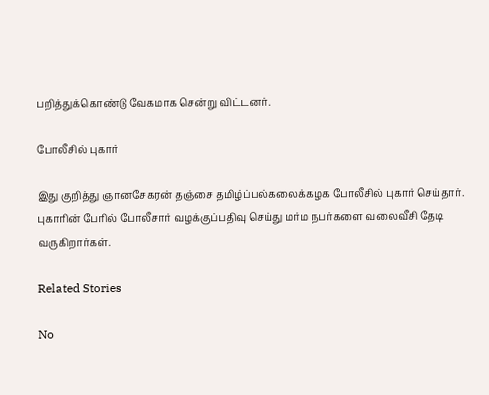பறித்துக்கொண்டு வேகமாக சென்று விட்டனர்.

போலீசில் புகார்

இது குறித்து ஞானசேகரன் தஞ்சை தமிழ்ப்பல்கலைக்கழக போலீசில் புகார் செய்தார். புகாரின் பேரில் போலீசார் வழக்குப்பதிவு செய்து மர்ம நபர்களை வலைவீசி தேடி வருகிறார்கள்.

Related Stories

No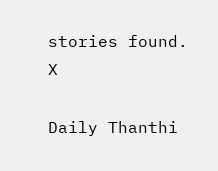stories found.
X

Daily Thanthi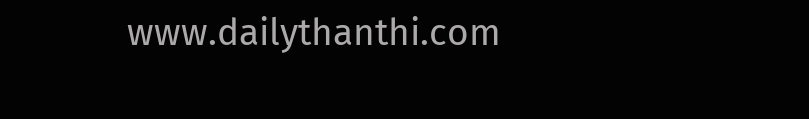www.dailythanthi.com